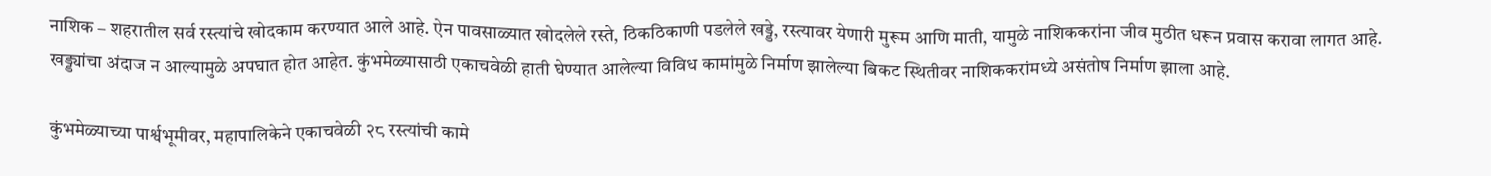नाशिक – शहरातील सर्व रस्त्यांचे खोदकाम करण्यात आले आहे. ऐन पावसाळ्यात खोदलेले रस्ते, ठिकठिकाणी पडलेले खड्डे, रस्त्यावर येणारी मुरूम आणि माती, यामुळे नाशिककरांना जीव मुठीत धरून प्रवास करावा लागत आहे. खड्ड्यांचा अंदाज न आल्यामुळे अपघात होत आहेत. कुंभमेळ्यासाठी एकाचवेळी हाती घेण्यात आलेल्या विविध कामांमुळे निर्माण झालेल्या बिकट स्थितीवर नाशिककरांमध्ये असंतोष निर्माण झाला आहे.

कुंभमेळ्याच्या पार्श्वभूमीवर, महापालिकेने एकाचवेळी २८ रस्त्यांची कामे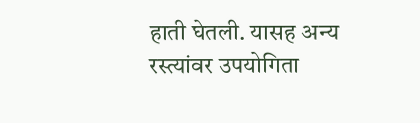हाती घेतली. यासह अन्य रस्त्यांवर उपयोगिता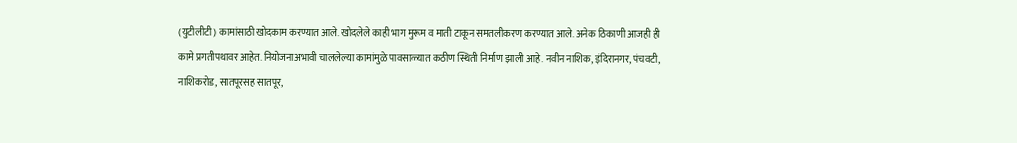(युटीलीटी) कामांसाठी खोदकाम करण्यात आले. खोदलेले काही भाग मुरूम व माती टाकून समतलीकरण करण्यात आले. अनेक ठिकाणी आजही ही कामे प्रगतीपथावर आहेत. नियोजनाअभावी चाललेल्या कामांमुळे पावसाळ्यात कठीण स्थिती निर्माण झाली आहे. नवीन नाशिक, इंदिरानगर, पंचवटी, नाशिकरोड, सातपूरसह सातपूर,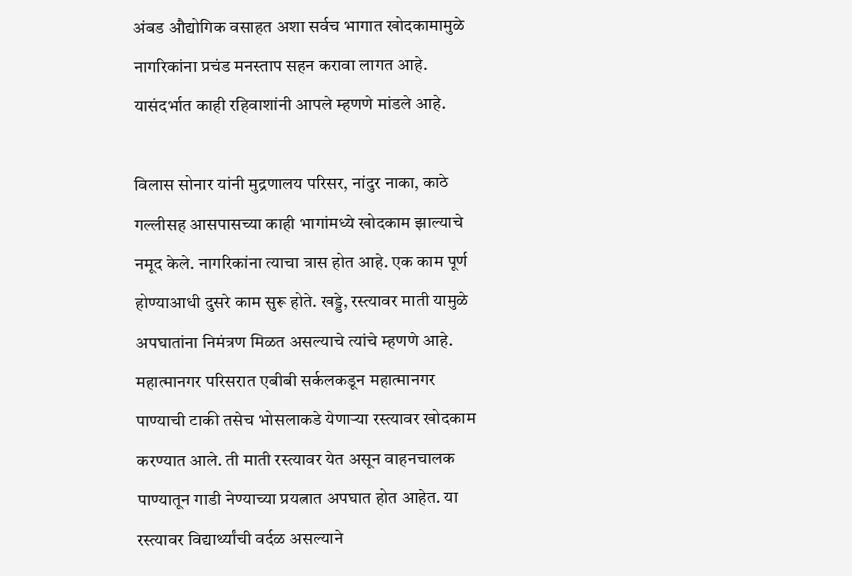अंबड औद्योगिक वसाहत अशा सर्वच भागात खोदकामामुळे नागरिकांना प्रचंड मनस्ताप सहन करावा लागत आहे. यासंदर्भात काही रहिवाशांनी आपले म्हणणे मांडले आहे.

विलास सोनार यांनी मुद्रणालय परिसर, नांदुर नाका, काठे गल्लीसह आसपासच्या काही भागांमध्ये खोदकाम झाल्याचे नमूद केले. नागरिकांना त्याचा त्रास होत आहे. एक काम पूर्ण होण्याआधी दुसरे काम सुरू होते. खड्डे, रस्त्यावर माती यामुळे अपघातांना निमंत्रण मिळत असल्याचे त्यांचे म्हणणे आहे. महात्मानगर परिसरात एबीबी सर्कलकडून महात्मानगर पाण्याची टाकी तसेच भोसलाकडे येणाऱ्या रस्त्यावर खोदकाम करण्यात आले. ती माती रस्त्यावर येत असून वाहनचालक पाण्यातून गाडी नेण्याच्या प्रयत्नात अपघात होत आहेत. या रस्त्यावर विद्यार्थ्यांची वर्दळ असल्याने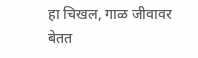हा चिखल, गाळ जीवावर बेतत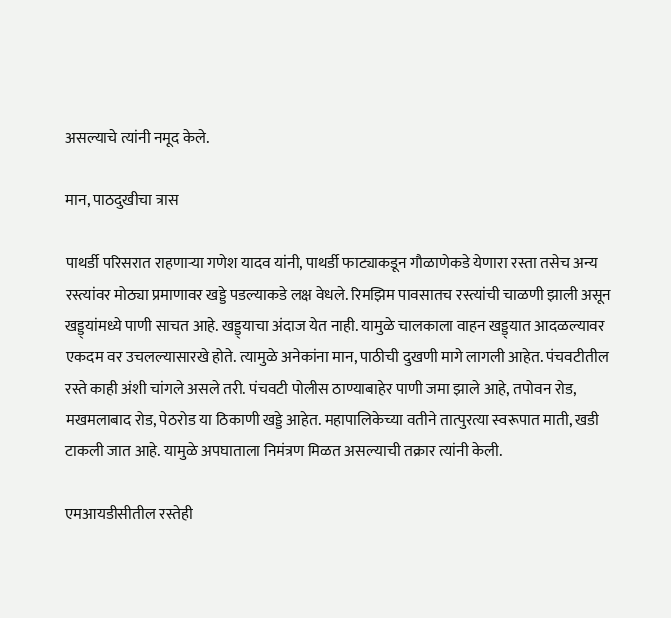असल्याचे त्यांनी नमूद केले.

मान, पाठदुखीचा त्रास

पाथर्डी परिसरात राहणाऱ्या गणेश यादव यांनी, पाथर्डी फाट्याकडून गौळाणेकडे येणारा रस्ता तसेच अन्य रस्त्यांवर मोठ्या प्रमाणावर खड्डे पडल्याकडे लक्ष वेधले. रिमझिम पावसातच रस्त्यांची चाळणी झाली असून खड्ड्यांमध्ये पाणी साचत आहे. खड्ड्याचा अंदाज येत नाही. यामुळे चालकाला वाहन खड्ड्यात आदळल्यावर एकदम वर उचलल्यासारखे होते. त्यामुळे अनेकांना मान, पाठीची दुखणी मागे लागली आहेत. पंचवटीतील रस्ते काही अंशी चांगले असले तरी. पंचवटी पोलीस ठाण्याबाहेर पाणी जमा झाले आहे, तपोवन रोड, मखमलाबाद रोड, पेठरोड या ठिकाणी खड्डे आहेत. महापालिकेच्या वतीने तात्पुरत्या स्वरूपात माती, खडी टाकली जात आहे. यामुळे अपघाताला निमंत्रण मिळत असल्याची तक्रार त्यांनी केली.

एमआयडीसीतील रस्तेही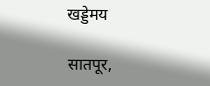खड्डेमय

सातपूर,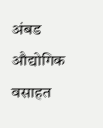अंबड औद्योगिक वसाहत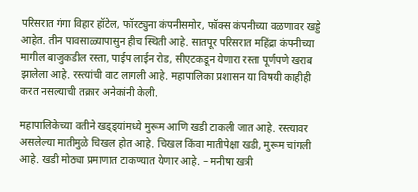परिसरात गंगा विहार हॉटेल, फॉरट्युना कंपनीसमोर, फॉक्स कंपनीच्या वळणावर खड्डे आहेत. तीन पावसाळ्यापासुन हीच स्थिती आहे. सातपूर परिसरात महिंद्रा कंपनीच्या मागील बाजुकडील रस्ता, पाईप लाईन रोड, सीएटकडून येणारा रस्ता पूर्णपणे खराब झालेला आहे. रस्त्यांची वाट लागली आहे. महापालिका प्रशासन या विषयी काहीही करत नसल्याची तक्रार अनेकांनी केली.

महापालिकेच्या वतीने खड्ड्यांमध्ये मुरूम आणि खडी टाकली जात आहे. रस्त्यावर असलेल्या मातीमुळे चिखल होत आहे. चिखल किंवा मातीपेक्षा खडी, मुरूम चांगली आहे. खडी मोठ्या प्रमाणात टाकण्यात येणार आहे. – मनीषा खत्री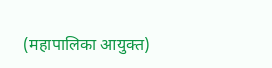(महापालिका आयुक्त)